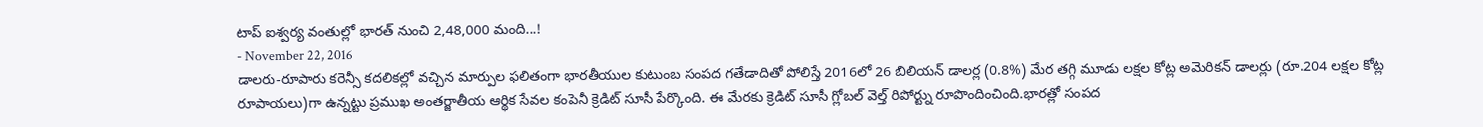టాప్ ఐశ్వర్య వంతుల్లో భారత్ నుంచి 2,48,000 మంది...!
- November 22, 2016
డాలరు-రూపారు కరెన్సీ కదలికల్లో వచ్చిన మార్పుల ఫలితంగా భారతీయుల కుటుంబ సంపద గతేడాదితో పోలిస్తే 2016లో 26 బిలియన్ డాలర్ల (0.8%) మేర తగ్గి మూడు లక్షల కోట్ల అమెరికన్ డాలర్లు (రూ.204 లక్షల కోట్ల రూపాయలు)గా ఉన్నట్టు ప్రముఖ అంతర్జాతీయ ఆర్థిక సేవల కంపెనీ క్రెడిట్ సూసీ పేర్కొంది. ఈ మేరకు క్రెడిట్ సూసీ గ్లోబల్ వెల్త్ రిపోర్ట్ను రూపొందించింది.భారత్లో సంపద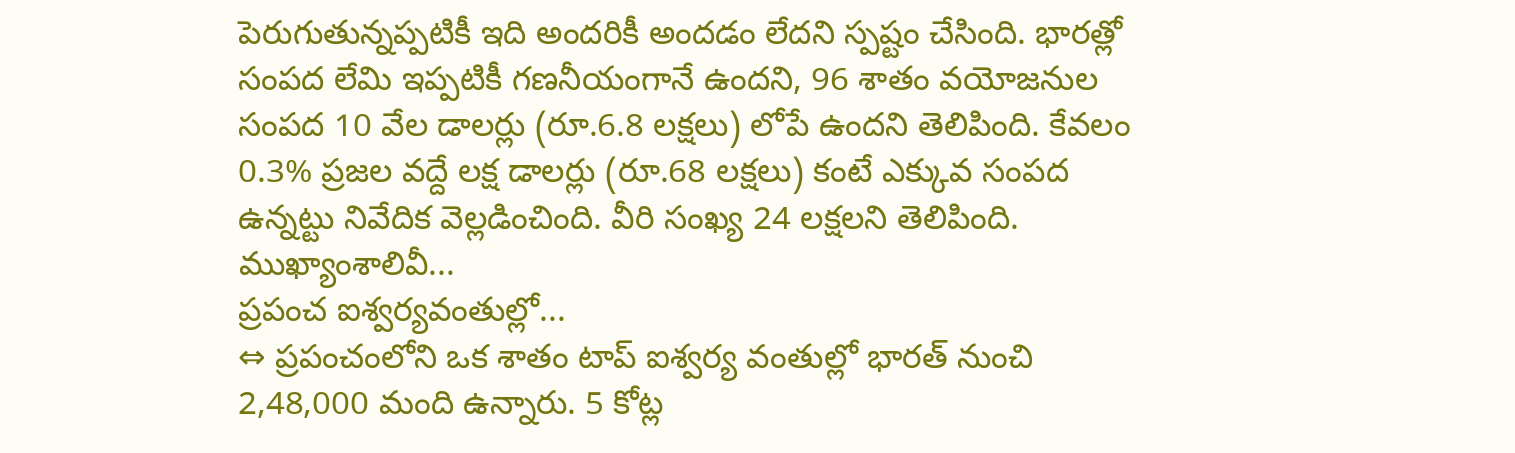పెరుగుతున్నప్పటికీ ఇది అందరికీ అందడం లేదని స్పష్టం చేసింది. భారత్లో సంపద లేమి ఇప్పటికీ గణనీయంగానే ఉందని, 96 శాతం వయోజనుల సంపద 10 వేల డాలర్లు (రూ.6.8 లక్షలు) లోపే ఉందని తెలిపింది. కేవలం 0.3% ప్రజల వద్దే లక్ష డాలర్లు (రూ.68 లక్షలు) కంటే ఎక్కువ సంపద ఉన్నట్టు నివేదిక వెల్లడించింది. వీరి సంఖ్య 24 లక్షలని తెలిపింది. ముఖ్యాంశాలివీ...
ప్రపంచ ఐశ్వర్యవంతుల్లో...
⇔ ప్రపంచంలోని ఒక శాతం టాప్ ఐశ్వర్య వంతుల్లో భారత్ నుంచి 2,48,000 మంది ఉన్నారు. 5 కోట్ల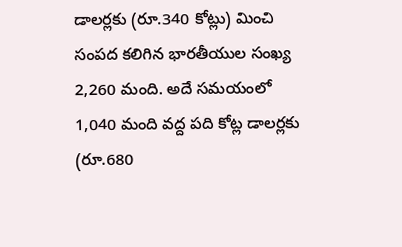డాలర్లకు (రూ.340 కోట్లు) మించి సంపద కలిగిన భారతీయుల సంఖ్య 2,260 మంది. అదే సమయంలో 1,040 మంది వద్ద పది కోట్ల డాలర్లకు (రూ.680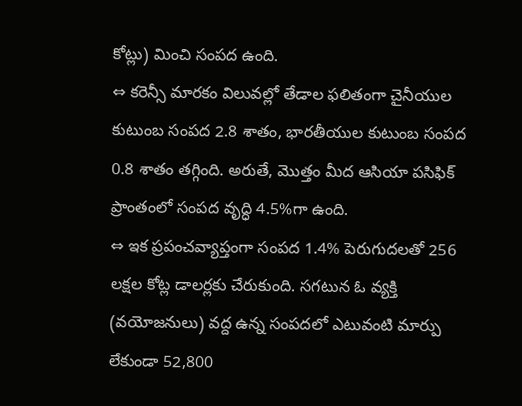కోట్లు) మించి సంపద ఉంది.
⇔ కరెన్సీ మారకం విలువల్లో తేడాల ఫలితంగా చైనీయుల కుటుంబ సంపద 2.8 శాతం, భారతీయుల కుటుంబ సంపద 0.8 శాతం తగ్గింది. అరుతే, మొత్తం మీద ఆసియా పసిఫిక్ ప్రాంతంలో సంపద వృద్ధి 4.5%గా ఉంది.
⇔ ఇక ప్రపంచవ్యాప్తంగా సంపద 1.4% పెరుగుదలతో 256 లక్షల కోట్ల డాలర్లకు చేరుకుంది. సగటున ఓ వ్యక్తి (వయోజనులు) వద్ద ఉన్న సంపదలో ఎటువంటి మార్పు లేకుండా 52,800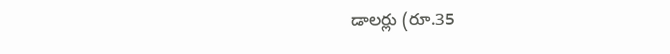డాలర్లు (రూ.35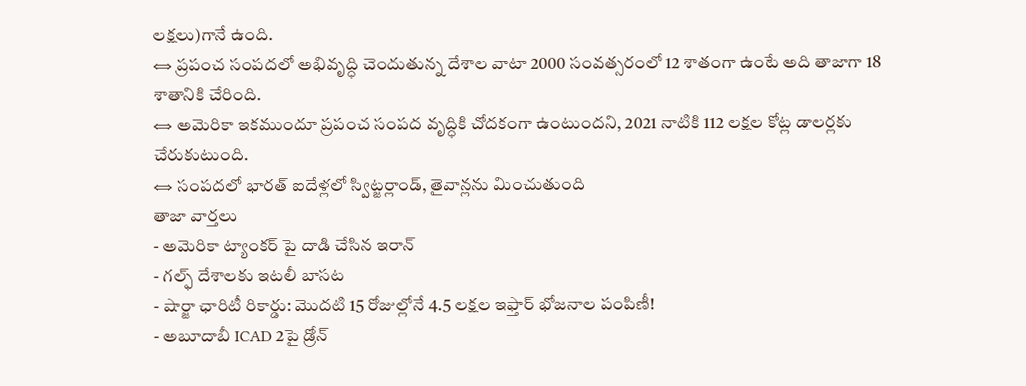లక్షలు)గానే ఉంది.
⇔ ప్రపంచ సంపదలో అభివృద్ధి చెందుతున్న దేశాల వాటా 2000 సంవత్సరంలో 12 శాతంగా ఉంటే అది తాజాగా 18 శాతానికి చేరింది.
⇔ అమెరికా ఇకముందూ ప్రపంచ సంపద వృద్ధికి చోదకంగా ఉంటుందని, 2021 నాటికి 112 లక్షల కోట్ల డాలర్లకు చేరుకుటుంది.
⇔ సంపదలో భారత్ ఐదేళ్లలో స్విట్జర్లాండ్, తైవాన్లను మించుతుంది
తాజా వార్తలు
- అమెరికా ట్యాంకర్ పై దాడి చేసిన ఇరాన్
- గల్ఫ్ దేశాలకు ఇటలీ బాసట
- షార్జా ఛారిటీ రికార్డు: మొదటి 15 రోజుల్లోనే 4.5 లక్షల ఇఫ్తార్ భోజనాల పంపిణీ!
- అబూదాబీ ICAD 2పై డ్రోన్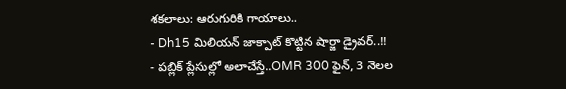శకలాలు: ఆరుగురికి గాయాలు..
- Dh15 మిలియన్ జాక్పాట్ కొట్టిన షార్జా డ్రైవర్..!!
- పబ్లిక్ ప్లేసుల్లో అలాచేస్తే..OMR 300 ఫైన్, 3 నెలల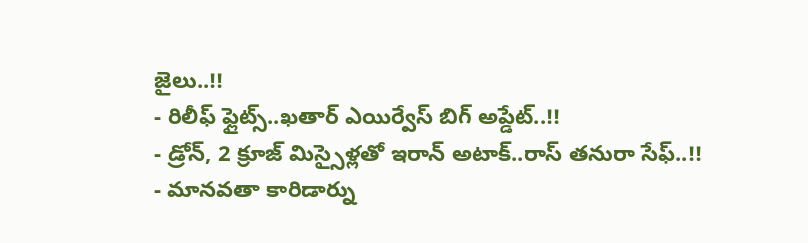జైలు..!!
- రిలీఫ్ ఫ్లైట్స్..ఖతార్ ఎయిర్వేస్ బిగ్ అప్డేట్..!!
- డ్రోన్, 2 క్రూజ్ మిస్సైళ్లతో ఇరాన్ అటాక్..రాస్ తనురా సేఫ్..!!
- మానవతా కారిడార్ను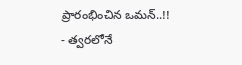ప్రారంభించిన ఒమన్..!!
- త్వరలోనే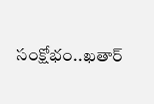సంక్షోభం..ఖతార్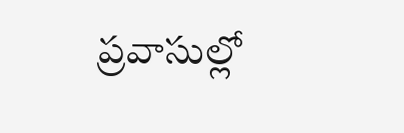ప్రవాసుల్లో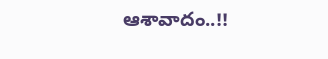ఆశావాదం..!!